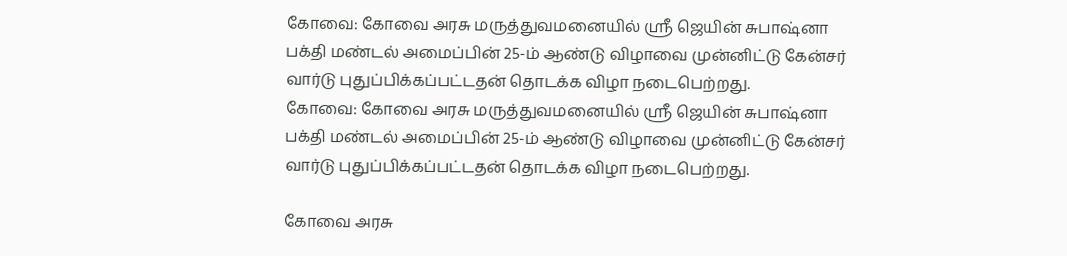கோவை: கோவை அரசு மருத்துவமனையில் ஸ்ரீ ஜெயின் சுபாஷ்னா பக்தி மண்டல் அமைப்பின் 25-ம் ஆண்டு விழாவை முன்னிட்டு கேன்சர் வார்டு புதுப்பிக்கப்பட்டதன் தொடக்க விழா நடைபெற்றது.
கோவை: கோவை அரசு மருத்துவமனையில் ஸ்ரீ ஜெயின் சுபாஷ்னா பக்தி மண்டல் அமைப்பின் 25-ம் ஆண்டு விழாவை முன்னிட்டு கேன்சர் வார்டு புதுப்பிக்கப்பட்டதன் தொடக்க விழா நடைபெற்றது.

கோவை அரசு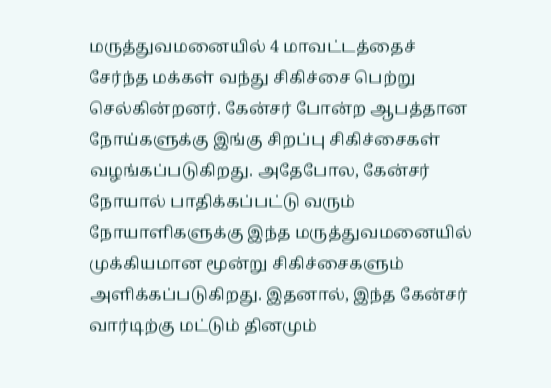மருத்துவமனையில் 4 மாவட்டத்தைச் சேர்ந்த மக்கள் வந்து சிகிச்சை பெற்று செல்கின்றனர். கேன்சர் போன்ற ஆபத்தான நோய்களுக்கு இங்கு சிறப்பு சிகிச்சைகள் வழங்கப்படுகிறது. அதேபோல, கேன்சர் நோயால் பாதிக்கப்பட்டு வரும் நோயாளிகளுக்கு இந்த மருத்துவமனையில் முக்கியமான மூன்று சிகிச்சைகளும் அளிக்கப்படுகிறது. இதனால், இந்த கேன்சர் வார்டிற்கு மட்டும் தினமும்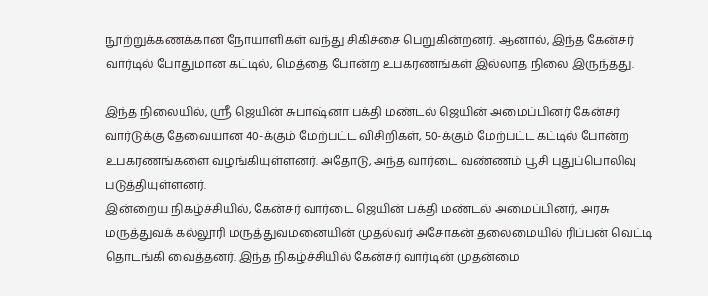நூற்றுக்கணக்கான நோயாளிகள் வந்து சிகிச்சை பெறுகின்றனர். ஆனால், இந்த கேன்சர் வார்டில் போதுமான கட்டில், மெத்தை போன்ற உபகரணங்கள் இல்லாத நிலை இருந்தது.

இந்த நிலையில், ஸ்ரீ ஜெயின் சுபாஷ்னா பக்தி மண்டல் ஜெயின் அமைப்பினர் கேன்சர் வார்டுக்கு தேவையான 40-க்கும் மேற்பட்ட விசிறிகள், 50-க்கும் மேற்பட்ட கட்டில் போன்ற உபகரணங்களை வழங்கியுள்ளனர். அதோடு, அந்த வார்டை வண்ணம் பூசி புதுப்பொலிவு படுத்தியுள்ளனர்.
இன்றைய நிகழ்ச்சியில், கேன்சர் வார்டை ஜெயின் பக்தி மண்டல் அமைப்பினர், அரசு மருத்துவக் கல்லூரி மருத்துவமனையின் முதல்வர் அசோகன் தலைமையில் ரிப்பன் வெட்டி தொடங்கி வைத்தனர். இந்த நிகழ்ச்சியில் கேன்சர் வார்டின் முதன்மை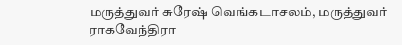மருத்துவர் சுரேஷ் வெங்கடாசலம், மருத்துவர் ராகவேந்திரா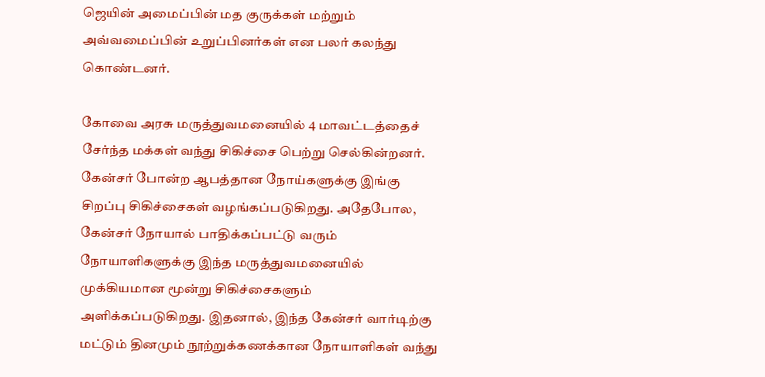ஜெயின் அமைப்பின் மத குருக்கள் மற்றும் அவ்வமைப்பின் உறுப்பினர்கள் என பலர் கலந்து கொண்டனர்.

கோவை அரசு மருத்துவமனையில் 4 மாவட்டத்தைச் சேர்ந்த மக்கள் வந்து சிகிச்சை பெற்று செல்கின்றனர். கேன்சர் போன்ற ஆபத்தான நோய்களுக்கு இங்கு சிறப்பு சிகிச்சைகள் வழங்கப்படுகிறது. அதேபோல, கேன்சர் நோயால் பாதிக்கப்பட்டு வரும் நோயாளிகளுக்கு இந்த மருத்துவமனையில் முக்கியமான மூன்று சிகிச்சைகளும் அளிக்கப்படுகிறது. இதனால், இந்த கேன்சர் வார்டிற்கு மட்டும் தினமும் நூற்றுக்கணக்கான நோயாளிகள் வந்து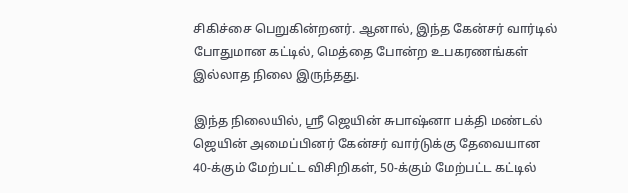சிகிச்சை பெறுகின்றனர். ஆனால், இந்த கேன்சர் வார்டில் போதுமான கட்டில், மெத்தை போன்ற உபகரணங்கள் இல்லாத நிலை இருந்தது.

இந்த நிலையில், ஸ்ரீ ஜெயின் சுபாஷ்னா பக்தி மண்டல் ஜெயின் அமைப்பினர் கேன்சர் வார்டுக்கு தேவையான 40-க்கும் மேற்பட்ட விசிறிகள், 50-க்கும் மேற்பட்ட கட்டில்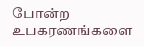போன்ற உபகரணங்களை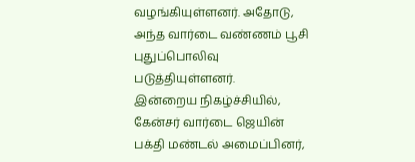வழங்கியுள்ளனர். அதோடு, அந்த வார்டை வண்ணம் பூசி புதுப்பொலிவு படுத்தியுள்ளனர்.
இன்றைய நிகழ்ச்சியில், கேன்சர் வார்டை ஜெயின் பக்தி மண்டல் அமைப்பினர்,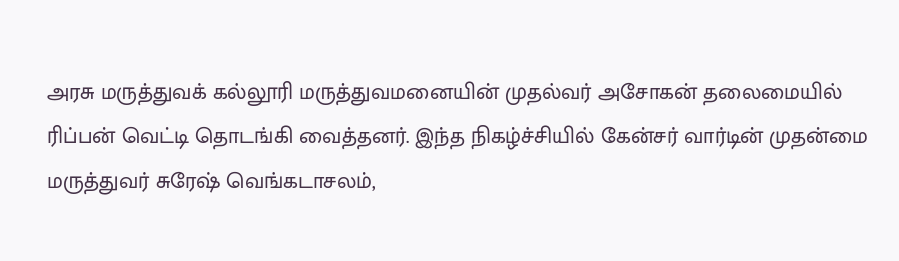அரசு மருத்துவக் கல்லூரி மருத்துவமனையின் முதல்வர் அசோகன் தலைமையில் ரிப்பன் வெட்டி தொடங்கி வைத்தனர். இந்த நிகழ்ச்சியில் கேன்சர் வார்டின் முதன்மை மருத்துவர் சுரேஷ் வெங்கடாசலம்,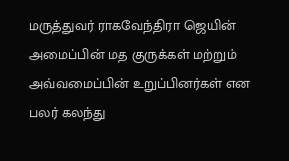மருத்துவர் ராகவேந்திரா ஜெயின் அமைப்பின் மத குருக்கள் மற்றும் அவ்வமைப்பின் உறுப்பினர்கள் என பலர் கலந்து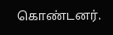கொண்டனர்.